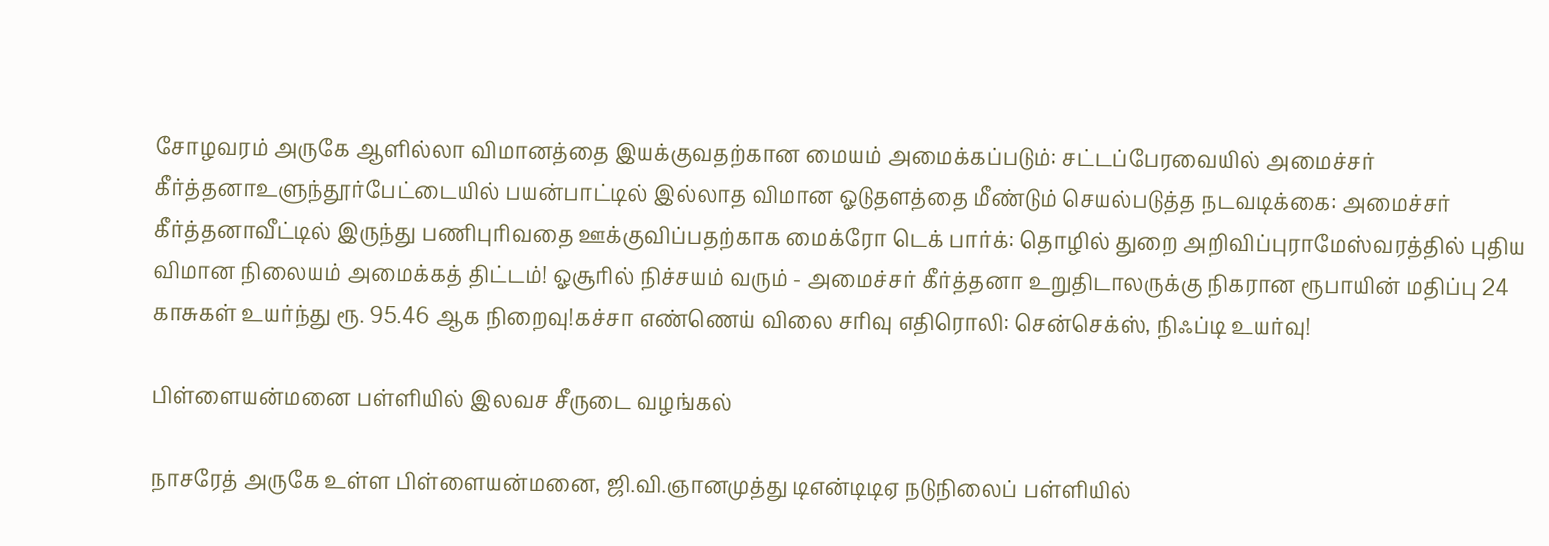சோழவரம் அருகே ஆளில்லா விமானத்தை இயக்குவதற்கான மையம் அமைக்கப்படும்: சட்டப்பேரவையில் அமைச்சர் கீர்த்தனாஉளுந்தூர்பேட்டையில் பயன்பாட்டில் இல்லாத விமான ஓடுதளத்தை மீண்டும் செயல்படுத்த நடவடிக்கை: அமைச்சர் கீர்த்தனாவீட்டில் இருந்து பணிபுரிவதை ஊக்குவிப்பதற்காக மைக்ரோ டெக் பார்க்: தொழில் துறை அறிவிப்புராமேஸ்வரத்தில் புதிய விமான நிலையம் அமைக்கத் திட்டம்! ஓசூரில் நிச்சயம் வரும் - அமைச்சர் கீர்த்தனா உறுதிடாலருக்கு நிகரான ரூபாயின் மதிப்பு 24 காசுகள் உயர்ந்து ரூ. 95.46 ஆக நிறைவு!கச்சா எண்ணெய் விலை சரிவு எதிரொலி: சென்செக்ஸ், நிஃப்டி உயர்வு!

பிள்ளையன்மனை பள்ளியில் இலவச சீருடை வழங்கல்

நாசரேத் அருகே உள்ள பிள்ளையன்மனை, ஜி.வி.ஞானமுத்து டிஎன்டிடிஏ நடுநிலைப் பள்ளியில்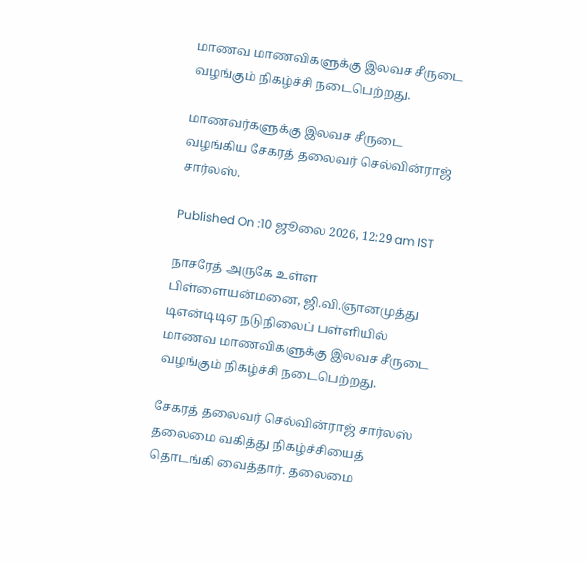மாணவ மாணவிகளுக்கு இலவச சீருடை வழங்கும் நிகழ்ச்சி நடைபெற்றது.

மாணவர்களுக்கு இலவச சீருடை வழங்கிய சேகரத் தலைவர் செல்வின்ராஜ் சார்லஸ்.

Published On :10 ஜூலை 2026, 12:29 am IST

நாசரேத் அருகே உள்ள பிள்ளையன்மனை, ஜி.வி.ஞானமுத்து டிஎன்டிடிஏ நடுநிலைப் பள்ளியில் மாணவ மாணவிகளுக்கு இலவச சீருடை வழங்கும் நிகழ்ச்சி நடைபெற்றது.

சேகரத் தலைவர் செல்வின்ராஜ் சார்லஸ் தலைமை வகித்து நிகழ்ச்சியைத் தொடங்கி வைத்தார். தலைமை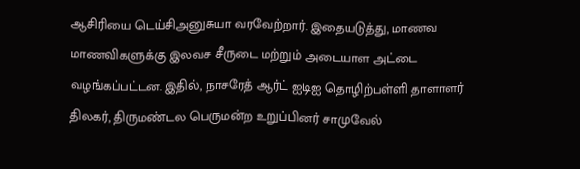ஆசிரியை டெய்சிஅனுசுயா வரவேற்றார். இதையடுத்து, மாணவ மாணவிகளுக்கு இலவச சீருடை மற்றும் அடையாள அட்டை வழங்கப்பட்டன. இதில், நாசரேத் ஆர்ட் ஐடிஐ தொழிற்பள்ளி தாளாளர் திலகர், திருமண்டல பெருமன்ற உறுப்பினர் சாமுவேல்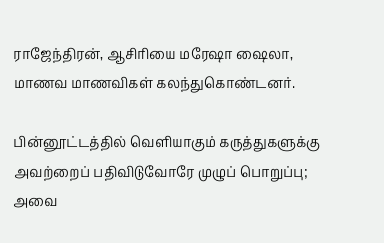ராஜேந்திரன், ஆசிரியை மரேஷா ஷைலா, மாணவ மாணவிகள் கலந்துகொண்டனர்.

பின்னூட்டத்தில் வெளியாகும் கருத்துகளுக்கு அவற்றைப் பதிவிடுவோரே முழுப் பொறுப்பு; அவை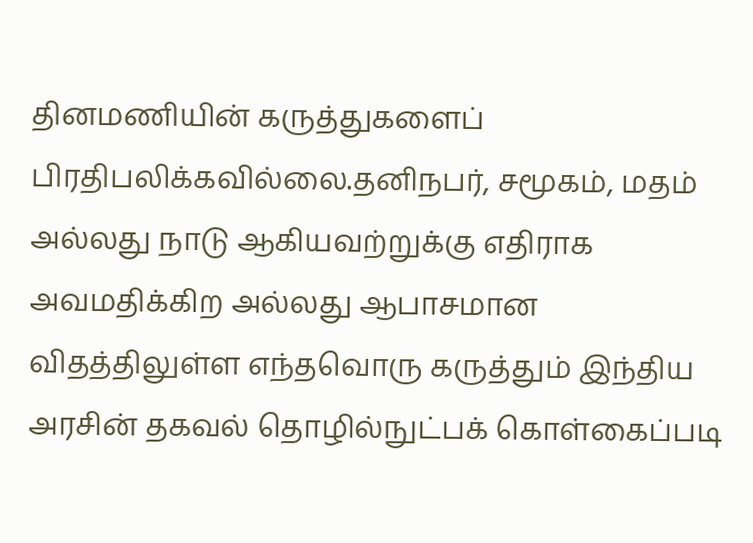தினமணியின் கருத்துகளைப் பிரதிபலிக்கவில்லை.தனிநபர், சமூகம், மதம் அல்லது நாடு ஆகியவற்றுக்கு எதிராக அவமதிக்கிற அல்லது ஆபாசமான விதத்திலுள்ள எந்தவொரு கருத்தும் இந்திய அரசின் தகவல் தொழில்நுட்பக் கொள்கைப்படி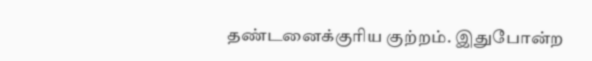தண்டனைக்குரிய குற்றம். இதுபோன்ற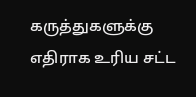கருத்துகளுக்கு எதிராக உரிய சட்ட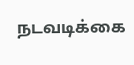நடவடிக்கை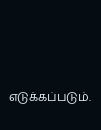எடுக்கப்படும்.